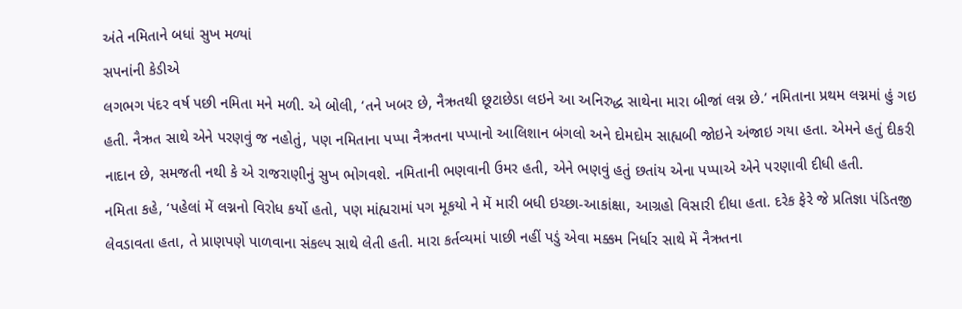અંતે નમિતાને બધાં સુખ મળ્યાં
સપનાંની કેડીએ
લગભગ પંદર વર્ષ પછી નમિતા મને મળી. એ બોલી, ‘તને ખબર છે, નૈઋતથી છૂટાછેડા લઇને આ અનિરુદ્ધ સાથેના મારા બીજાં લગ્ન છે.’ નમિતાના પ્રથમ લગ્નમાં હું ગઇ હતી. નૈઋત સાથે એને પરણવું જ નહોતું, પણ નમિતાના પપ્પા નૈઋતના પપ્પાનો આલિશાન બંગલો અને દોમદોમ સાહ્યબી જોઇને અંજાઇ ગયા હતા. એમને હતું દીકરી નાદાન છે, સમજતી નથી કે એ રાજરાણીનું સુખ ભોગવશે. નમિતાની ભણવાની ઉમર હતી, એને ભણવું હતું છતાંય એના પપ્પાએ એને પરણાવી દીધી હતી.
નમિતા કહે, ‘પહેલાં મેં લગ્નનો વિરોધ કર્યો હતો, પણ માંહ્યરામાં પગ મૂકયો ને મેં મારી બધી ઇચ્છા-આકાંક્ષા, આગ્રહો વિસારી દીધા હતા. દરેક ફેરે જે પ્રતિજ્ઞા પંડિતજી લેવડાવતા હતા, તે પ્રાણપણે પાળવાના સંકલ્પ સાથે લેતી હતી. મારા કર્તવ્યમાં પાછી નહીં પડું એવા મક્કમ નિર્ધાર સાથે મેં નૈઋતના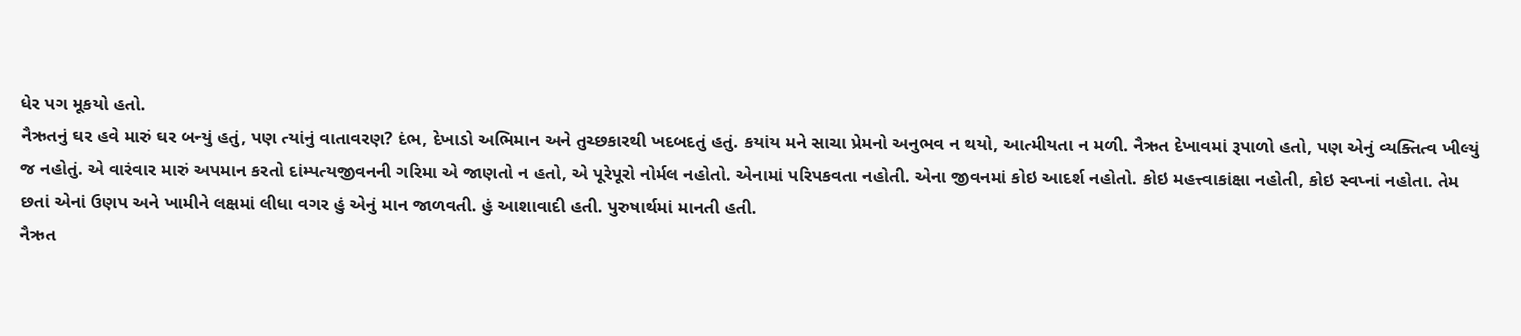ધેર પગ મૂકયો હતો.
નૈઋતનું ઘર હવે મારું ઘર બન્યું હતું, પણ ત્યાંનું વાતાવરણ? દંભ, દેખાડો અભિમાન અને તુચ્છકારથી ખદબદતું હતું. કયાંય મને સાચા પ્રેમનો અનુભવ ન થયો, આત્મીયતા ન મળી. નૈઋત દેખાવમાં રૂપાળો હતો, પણ એનું વ્યક્તિત્વ ખીલ્યું જ નહોતું. એ વારંવાર મારું અપમાન કરતો દાંમ્પત્યજીવનની ગરિમા એ જાણતો ન હતો, એ પૂરેપૂરો નોર્મલ નહોતો. એનામાં પરિપકવતા નહોતી. એના જીવનમાં કોઇ આદર્શ નહોતો. કોઇ મહત્ત્વાકાંક્ષા નહોતી, કોઇ સ્વપ્નાં નહોતા. તેમ છતાં એનાં ઉણપ અને ખામીને લક્ષમાં લીધા વગર હું એનું માન જાળવતી. હું આશાવાદી હતી. પુરુષાર્થમાં માનતી હતી.
નૈઋત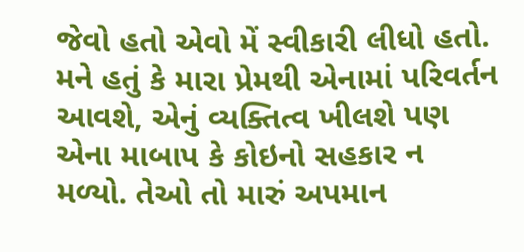જેવો હતો એવો મેં સ્વીકારી લીધો હતો. મને હતું કે મારા પ્રેમથી એનામાં પરિવર્તન આવશે, એનું વ્યક્તિત્વ ખીલશે પણ એના માબાપ કે કોઇનો સહકાર ન મળ્યો. તેઓ તો મારું અપમાન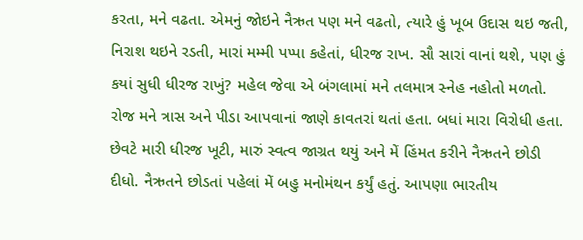કરતા, મને વઢતા. એમનું જોઇને નૈઋત પણ મને વઢતો, ત્યારે હું ખૂબ ઉદાસ થઇ જતી, નિરાશ થઇને રડતી, મારાં મમ્મી પપ્પા કહેતાં, ધીરજ રાખ. સૌ સારાં વાનાં થશે, પણ હું કયાં સુધી ધીરજ રાખું? મહેલ જેવા એ બંગલામાં મને તલમાત્ર સ્નેહ નહોતો મળતો. રોજ મને ત્રાસ અને પીડા આપવાનાં જાણે કાવતરાં થતાં હતા. બધાં મારા વિરોધી હતા.
છેવટે મારી ધીરજ ખૂટી, મારું સ્વત્વ જાગ્રત થયું અને મેં હિંમત કરીને નૈઋતને છોડી દીધો. નૈઋતને છોડતાં પહેલાં મેં બહુ મનોમંથન કર્યું હતું. આપણા ભારતીય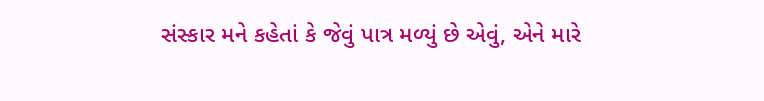સંસ્કાર મને કહેતાં કે જેવું પાત્ર મળ્યું છે એવું, એને મારે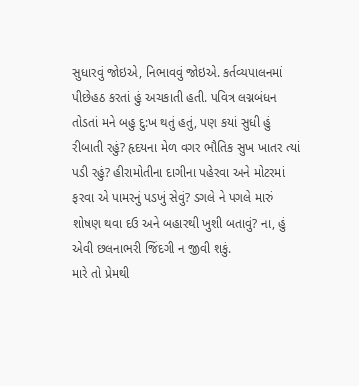સુધારવું જોઇએ, નિભાવવું જોઇએ. કર્તવ્યપાલનમાં પીછેહઠ કરતાં હું અચકાતી હતી. પવિત્ર લગ્નબંધન તોડતાં મને બહુ દુ:ખ થતું હતું, પણ કયાં સુધી હું રીબાતી રહું? હૃદયના મેળ વગર ભૌતિક સુખ ખાતર ત્યાં પડી રહું? હીરામોતીના દાગીના પહેરવા અને મોટરમાં ફરવા એ પામરનું પડખું સેવું? ડગલે ને પગલે મારું શોષણ થવા દઉ અને બહારથી ખુશી બતાવું? ના, હું એવી છલનાભરી જિંદગી ન જીવી શકું.
મારે તો પ્રેમથી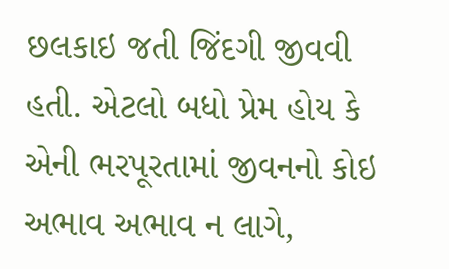છલકાઇ જતી જિંદગી જીવવી હતી. એટલો બધો પ્રેમ હોય કે એની ભરપૂરતામાં જીવનનો કોઇ અભાવ અભાવ ન લાગે,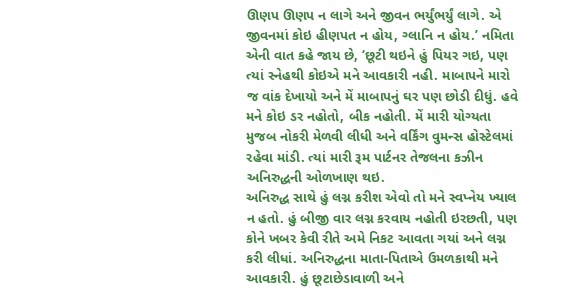ઊણપ ઊણપ ન લાગે અને જીવન ભર્યુંભર્યું લાગે. એ જીવનમાં કોઇ હીણપત ન હોય, ગ્લાનિ ન હોય.’ નમિતા એની વાત કહે જાય છે, ‘છૂટી થઇને હું પિયર ગઇ, પણ ત્યાં સ્નેહથી કોઇએ મને આવકારી નહી. માબાપને મારો જ વાંક દેખાયો અને મેં માબાપનું ઘર પણ છોડી દીધું. હવે મને કોઇ ડર નહોતો, બીક નહોતી. મેં મારી યોગ્યતા મુજબ નોકરી મેળવી લીધી અને વર્કિંગ વુમન્સ હોસ્ટેલમાં રહેવા માંડી. ત્યાં મારી રૂમ પાર્ટનર તેજલના કઝીન અનિરુદ્ધની ઓળખાણ થઇ.
અનિરુદ્ધ સાથે હું લગ્ન કરીશ એવો તો મને સ્વપ્નેય ખ્યાલ ન હતો. હું બીજી વાર લગ્ન કરવાય નહોતી ઇરછતી, પણ કોને ખબર કેવી રીતે અમે નિકટ આવતા ગયાં અને લગ્ન કરી લીધાં. અનિરુદ્ધના માતા-પિતાએ ઉમળકાથી મને આવકારી. હું છૂટાછેડાવાળી અને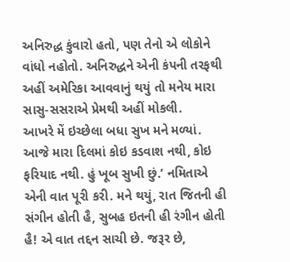અનિરુદ્ધ કુંવારો હતો, પણ તેનો એ લોકોને વાંધો નહોતો. અનિરુદ્ધને એની કંપની તરફથી અહીં અમેરિકા આવવાનું થયું તો મનેય મારા સાસુ-સસરાએ પ્રેમથી અહીં મોકલી.
આખરે મેં ઇચ્છેલા બધા સુખ મને મળ્યાં. આજે મારા દિલમાં કોઇ કડવાશ નથી, કોઇ ફરિયાદ નથી. હું ખૂબ સુખી છું.’ નમિતાએ એની વાત પૂરી કરી. મને થયું, રાત જિતની હી સંગીન હોતી હૈ, સુબહ ઇતની હી રંગીન હોતી હૈ! એ વાત તદ્દન સાચી છે. જરૂર છે,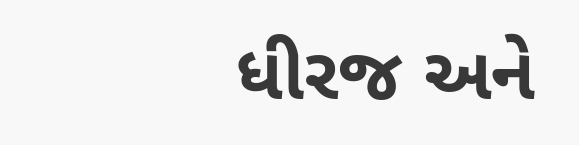ધીરજ અને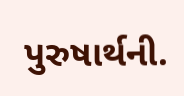પુરુષાર્થની.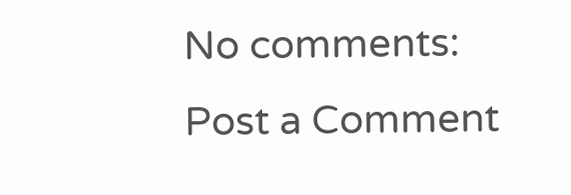No comments:
Post a Comment